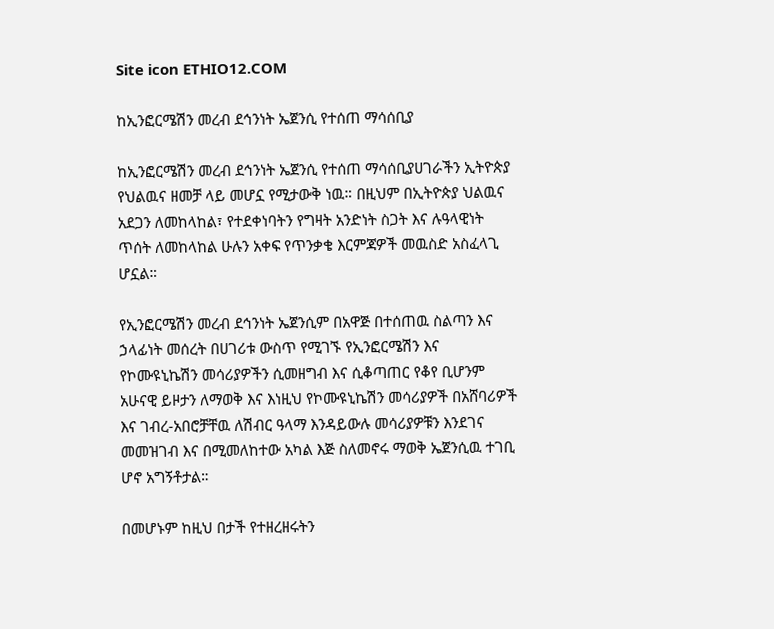Site icon ETHIO12.COM

ከኢንፎርሜሽን መረብ ደኅንነት ኤጀንሲ የተሰጠ ማሳሰቢያ

ከኢንፎርሜሽን መረብ ደኅንነት ኤጀንሲ የተሰጠ ማሳሰቢያሀገራችን ኢትዮጵያ የህልዉና ዘመቻ ላይ መሆኗ የሚታውቅ ነዉ። በዚህም በኢትዮጵያ ህልዉና አደጋን ለመከላከል፣ የተደቀነባትን የግዛት አንድነት ስጋት እና ሉዓላዊነት ጥሰት ለመከላከል ሁሉን አቀፍ የጥንቃቄ እርምጃዎች መዉስድ አስፈላጊ ሆኗል።

የኢንፎርሜሽን መረብ ደኅንነት ኤጀንሲም በአዋጅ በተሰጠዉ ስልጣን እና ኃላፊነት መሰረት በሀገሪቱ ውስጥ የሚገኙ የኢንፎርሜሽን እና የኮሙዩኒኬሽን መሳሪያዎችን ሲመዘግብ እና ሲቆጣጠር የቆየ ቢሆንም አሁናዊ ይዞታን ለማወቅ እና እነዚህ የኮሙዩኒኬሽን መሳሪያዎች በአሸባሪዎች እና ገብረ-አበሮቻቸዉ ለሽብር ዓላማ እንዳይውሉ መሳሪያዎቹን እንደገና መመዝገብ እና በሚመለከተው አካል እጅ ስለመኖሩ ማወቅ ኤጀንሲዉ ተገቢ ሆኖ አግኝቶታል።

በመሆኑም ከዚህ በታች የተዘረዘሩትን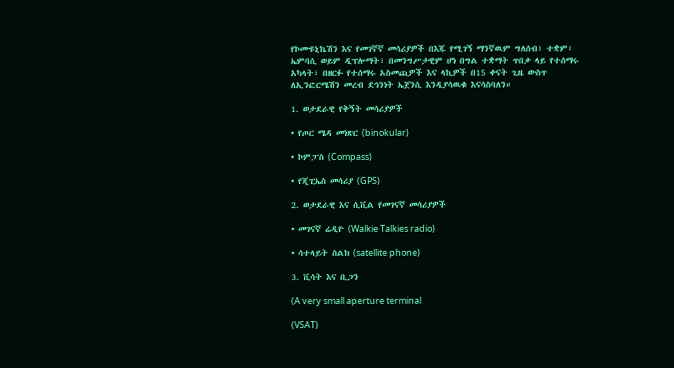የኮሙዩኒኬሽን እና የመገኛኛ መሳሪያዎች በእጁ የሚገኝ ማንኛዉም ግለሰብ፣ ተቋም፣ ኤምባሲ ወይም ዲፕሎማት፣ በመንግሥታዊም ሆነ በግል ተቋማት ጥበቃ ላይ የተሰማሩ አካላት፣ በዘርፉ የተሰማሩ አስመጪዎች እና ላኪዎች በ15 ቀናት ጊዜ ውስጥ ለኢንፎርሜሽን መረብ ደኅንነት ኤጀንሲ እንዲያሳዉቁ እናሳስባለን።

1. ወታደራዊ የቅኝት መሳሪያዎች

• የጦር ሜዳ መነጽር (binokular)

• ኮምፓስ (Compass)

• የጂፒኤስ መሳሪያ (GPS)

2. ወታደራዊ እና ሲቪል የመገናኛ መሳሪያዎች

• መገናኛ ሬዲዮ (Walkie Talkies radio)

• ሳተላይት ስልክ (satellite phone)

3. ቪሳት እና ቢጋን

(A very small aperture terminal

(VSAT)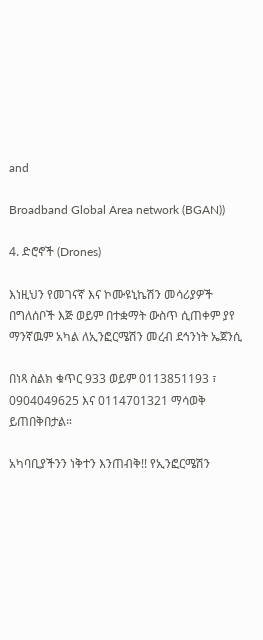and

Broadband Global Area network (BGAN))

4. ድሮኖች (Drones)

እነዚህን የመገናኛ እና ኮሙዩኒኬሽን መሳሪያዎች በግለሰቦች እጅ ወይም በተቋማት ውስጥ ሲጠቀም ያየ ማንኛዉም አካል ለኢንፎርሜሽን መረብ ደኅንነት ኤጀንሲ

በነጻ ስልክ ቁጥር 933 ወይም 0113851193 ፣ 0904049625 እና 0114701321 ማሳወቅ ይጠበቅበታል።

አካባቢያችንን ነቅተን እንጠብቅ!! የኢንፎርሜሽን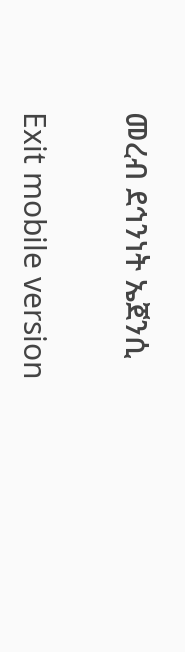መረብ ደኅንነት ኤጀንሲ

Exit mobile version